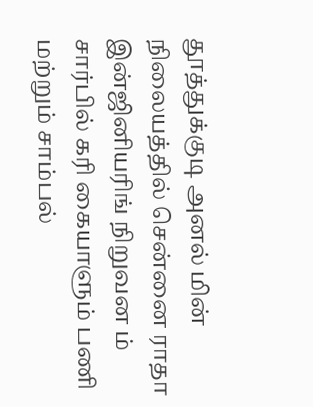தூத்துக்குடி அனல் மின் நிலையத்தில் சென்னை ராதா இன்ஜினியரிங் நிறுவன ம் சார்பில் கரி கையாளும் பணி மற்றும் சாம்பல்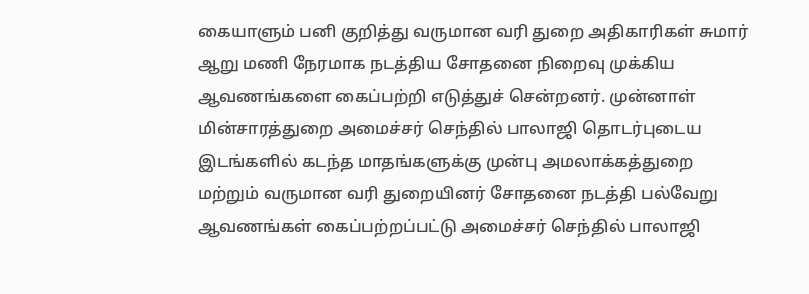கையாளும் பனி குறித்து வருமான வரி துறை அதிகாரிகள் சுமார் ஆறு மணி நேரமாக நடத்திய சோதனை நிறைவு முக்கிய ஆவணங்களை கைப்பற்றி எடுத்துச் சென்றனர். முன்னாள் மின்சாரத்துறை அமைச்சர் செந்தில் பாலாஜி தொடர்புடைய இடங்களில் கடந்த மாதங்களுக்கு முன்பு அமலாக்கத்துறை மற்றும் வருமான வரி துறையினர் சோதனை நடத்தி பல்வேறு ஆவணங்கள் கைப்பற்றப்பட்டு அமைச்சர் செந்தில் பாலாஜி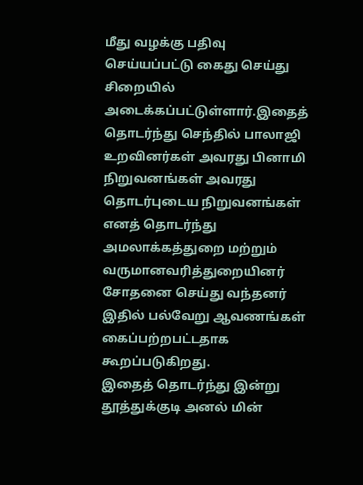மீது வழக்கு பதிவு செய்யப்பட்டு கைது செய்து சிறையில் அடைக்கப்பட்டுள்ளார்.இதைத் தொடர்ந்து செந்தில் பாலாஜி உறவினர்கள் அவரது பினாமி நிறுவனங்கள் அவரது தொடர்புடைய நிறுவனங்கள் எனத் தொடர்ந்து அமலாக்கத்துறை மற்றும் வருமானவரித்துறையினர் சோதனை செய்து வந்தனர் இதில் பல்வேறு ஆவணங்கள் கைப்பற்றபட்டதாக கூறப்படுகிறது.
இதைத் தொடர்ந்து இன்று தூத்துக்குடி அனல் மின்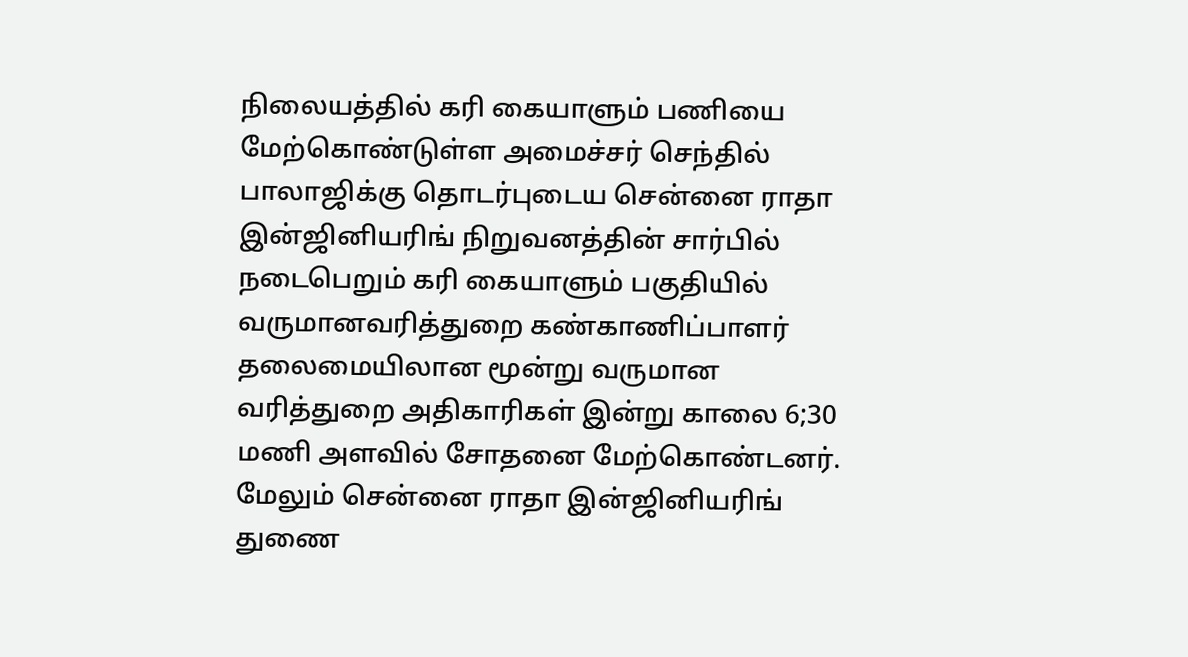நிலையத்தில் கரி கையாளும் பணியை மேற்கொண்டுள்ள அமைச்சர் செந்தில் பாலாஜிக்கு தொடர்புடைய சென்னை ராதா இன்ஜினியரிங் நிறுவனத்தின் சார்பில் நடைபெறும் கரி கையாளும் பகுதியில் வருமானவரித்துறை கண்காணிப்பாளர் தலைமையிலான மூன்று வருமான வரித்துறை அதிகாரிகள் இன்று காலை 6;30 மணி அளவில் சோதனை மேற்கொண்டனர். மேலும் சென்னை ராதா இன்ஜினியரிங் துணை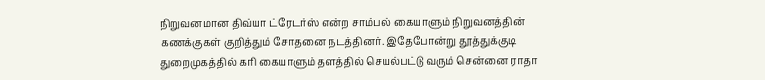நிறுவனமான திவ்யா ட்ரேடர்ஸ் என்ற சாம்பல் கையாளும் நிறுவனத்தின் கணக்குகள் குறித்தும் சோதனை நடத்தினர். இதேபோன்று தூத்துக்குடி துறைமுகத்தில் கரி கையாளும் தளத்தில் செயல்பட்டு வரும் சென்னை ராதா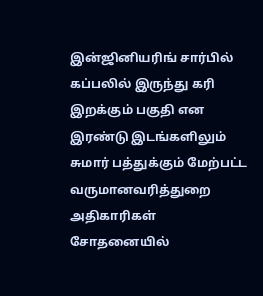இன்ஜினியரிங் சார்பில் கப்பலில் இருந்து கரி இறக்கும் பகுதி என இரண்டு இடங்களிலும் சுமார் பத்துக்கும் மேற்பட்ட வருமானவரித்துறை அதிகாரிகள் சோதனையில்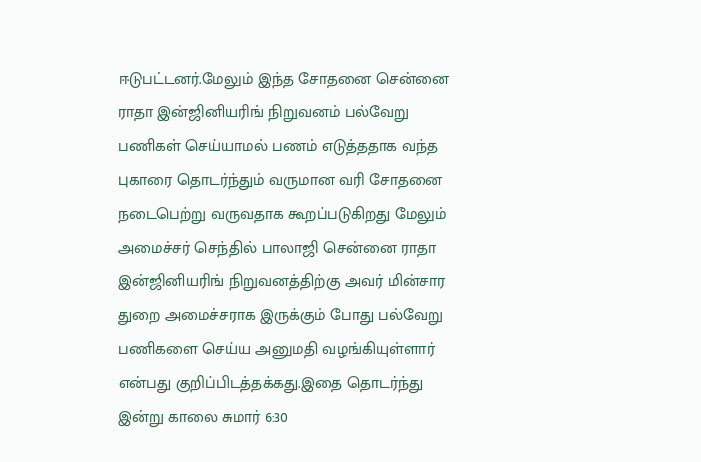ஈடுபட்டனர்.மேலும் இந்த சோதனை சென்னை ராதா இன்ஜினியரிங் நிறுவனம் பல்வேறு பணிகள் செய்யாமல் பணம் எடுத்ததாக வந்த புகாரை தொடர்ந்தும் வருமான வரி சோதனை நடைபெற்று வருவதாக கூறப்படுகிறது மேலும் அமைச்சர் செந்தில் பாலாஜி சென்னை ராதா இன்ஜினியரிங் நிறுவனத்திற்கு அவர் மின்சார துறை அமைச்சராக இருக்கும் போது பல்வேறு பணிகளை செய்ய அனுமதி வழங்கியுள்ளார் என்பது குறிப்பிடத்தக்கது.இதை தொடர்ந்து இன்று காலை சுமார் 6:30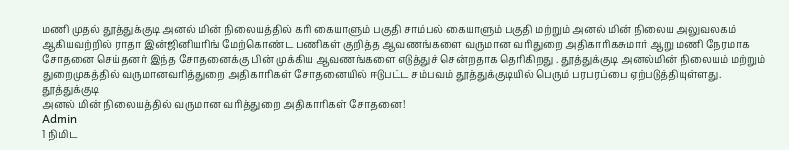மணி முதல் தூத்துக்குடி அனல் மின் நிலையத்தில் கரி கையாளும் பகுதி சாம்பல் கையாளும் பகுதி மற்றும் அனல் மின் நிலைய அலுவலகம் ஆகியவற்றில் ராதா இன்ஜினியரிங் மேற்கொண்ட பணிகள் குறித்த ஆவணங்களை வருமான வரிதுறை அதிகாரிகசுமார் ஆறு மணி நேரமாக சோதனை செய்தனர் இந்த சோதனைக்கு பின் முக்கிய ஆவணங்களை எடுத்துச் சென்றதாக தெரிகிறது . தூத்துக்குடி அனல்மின் நிலையம் மற்றும் துறைமுகத்தில் வருமானவரித்துறை அதிகாரிகள் சோதனையில் ஈடுபட்ட சம்பவம் தூத்துக்குடியில் பெரும் பரபரப்பை ஏற்படுத்தியுள்ளது.
தூத்துக்குடி
அனல் மின் நிலையத்தில் வருமான வரித்துறை அதிகாரிகள் சோதனை!
Admin
1 நிமிட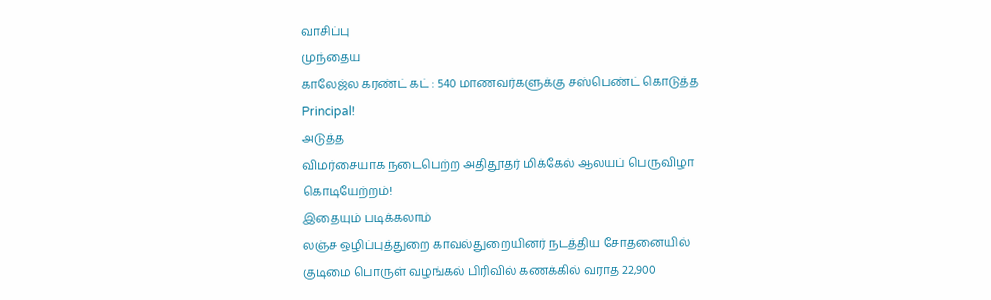வாசிப்பு
முந்தைய
காலேஜ்ல கரண்ட் கட் : 540 மாணவர்களுக்கு சஸ்பெண்ட் கொடுத்த Principal!
அடுத்த
விமர்சையாக நடைபெற்ற அதிதூதர் மிக்கேல் ஆலயப் பெருவிழா கொடியேற்றம்!
இதையும் படிக்கலாம்
லஞ்ச ஒழிப்புத்துறை காவல்துறையினர் நடத்திய சோதனையில் குடிமை பொருள் வழங்கல் பிரிவில் கணக்கில் வராத 22,900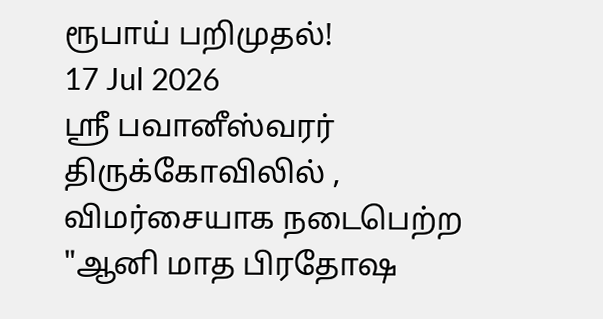ரூபாய் பறிமுதல்!
17 Jul 2026
ஸ்ரீ பவானீஸ்வரர் திருக்கோவிலில் , விமர்சையாக நடைபெற்ற "ஆனி மாத பிரதோஷ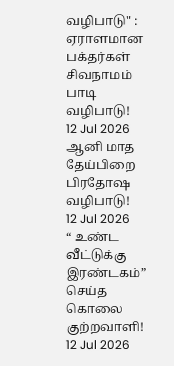வழிபாடு" : ஏராளமான பக்தர்கள் சிவநாமம் பாடி வழிபாடு!
12 Jul 2026
ஆனி மாத தேய்பிறை பிரதோஷ வழிபாடு!
12 Jul 2026
“ உண்ட வீட்டுக்கு இரண்டகம்” செய்த கொலை குற்றவாளி!
12 Jul 2026